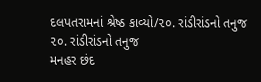દલપતરામનાં શ્રેષ્ઠ કાવ્યો/૨૦. રાંડીરાંડનો તનુજ
૨૦. રાંડીરાંડનો તનુજ
મનહર છંદ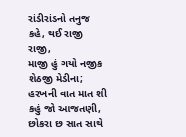રાંડીરાંડનો તનુજ કહે, થઈ રાજી રાજી,
માજી હું ગયો નજીક શેઠજી મેડીના;
હરખની વાત માત શી કહું જો આજતણી,
છોકરા છ સાત સાથે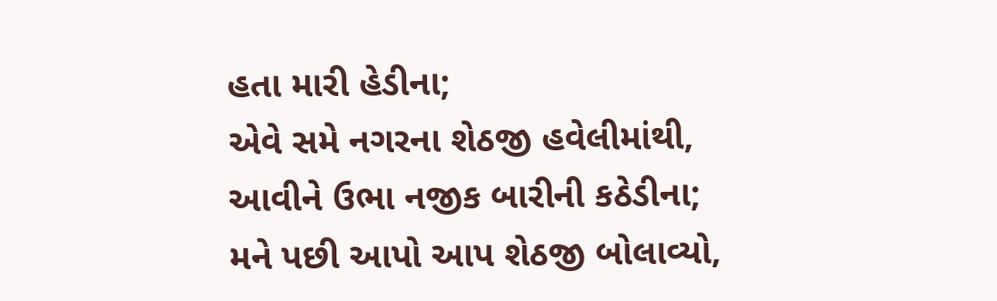હતા મારી હેડીના;
એવે સમે નગરના શેઠજી હવેલીમાંથી,
આવીને ઉભા નજીક બારીની કઠેડીના;
મને પછી આપો આપ શેઠજી બોલાવ્યો,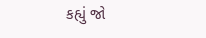કહ્યું જો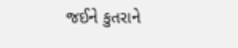જઈને કુતરાને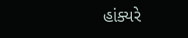હાંક્યરે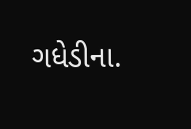ગધેડીના.